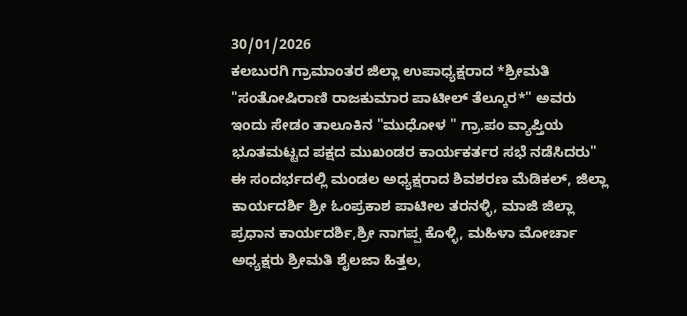30/01/2026
ಕಲಬುರಗಿ ಗ್ರಾಮಾಂತರ ಜಿಲ್ಲಾ ಉಪಾಧ್ಯಕ್ಷರಾದ *ಶ್ರೀಮತಿ "ಸಂತೋಷಿರಾಣಿ ರಾಜಕುಮಾರ ಪಾಟೀಲ್ ತೆಲ್ಕೂರ*" ಅವರು ಇಂದು ಸೇಡಂ ತಾಲೂಕಿನ "ಮುಧೋಳ " ಗ್ರಾ.ಪಂ ವ್ಯಾಪ್ತಿಯ ಭೂತಮಟ್ಟದ ಪಕ್ಷದ ಮುಖಂಡರ ಕಾರ್ಯಕರ್ತರ ಸಭೆ ನಡೆಸಿದರು"
ಈ ಸಂದರ್ಭದಲ್ಲಿ ಮಂಡಲ ಅಧ್ಯಕ್ಷರಾದ ಶಿವಶರಣ ಮೆಡಿಕಲ್, ಜಿಲ್ಲಾ ಕಾರ್ಯದರ್ಶಿ ಶ್ರೀ ಓಂಪ್ರಕಾಶ ಪಾಟೀಲ ತರನಳ್ಳಿ, ಮಾಜಿ ಜಿಲ್ಲಾ ಪ್ರಧಾನ ಕಾರ್ಯದರ್ಶಿ,ಶ್ರೀ ನಾಗಪ್ಪ ಕೊಳ್ಳಿ, ಮಹಿಳಾ ಮೋರ್ಚಾ ಅಧ್ಯಕ್ಷರು ಶ್ರೀಮತಿ ಶೈಲಜಾ ಹಿತ್ತಲ,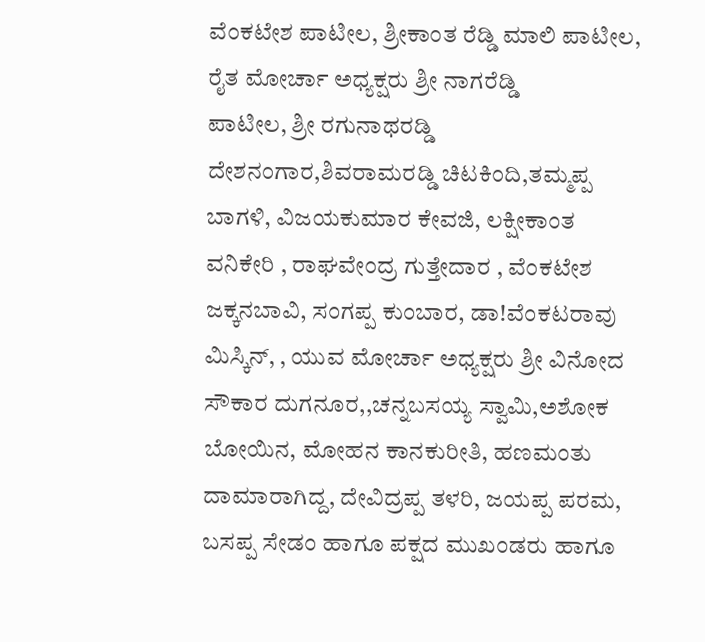ವೆಂಕಟೇಶ ಪಾಟೀಲ, ಶ್ರೀಕಾಂತ ರೆಡ್ಡಿ ಮಾಲಿ ಪಾಟೀಲ, ರೈತ ಮೋರ್ಚಾ ಅಧ್ಯಕ್ಷರು ಶ್ರೀ ನಾಗರೆಡ್ಡಿ
ಪಾಟೀಲ, ಶ್ರೀ ರಗುನಾಥರಡ್ಡಿ ದೇಶನಂಗಾರ,ಶಿವರಾಮರಡ್ಡಿ ಚಿಟಕಿಂದಿ,ತಮ್ಮಪ್ಪ ಬಾಗಳಿ, ವಿಜಯಕುಮಾರ ಕೇವಜಿ, ಲಕ್ಷೀಕಾಂತ ವನಿಕೇರಿ , ರಾಘವೇಂದ್ರ ಗುತ್ತೇದಾರ , ವೆಂಕಟೇಶ ಜಕ್ಕನಬಾವಿ, ಸಂಗಪ್ಪ ಕುಂಬಾರ, ಡಾ!ವೆಂಕಟರಾವು ಮಿಸ್ಕಿನ್, , ಯುವ ಮೋರ್ಚಾ ಅಧ್ಯಕ್ಷರು ಶ್ರೀ ವಿನೋದ ಸೌಕಾರ ದುಗನೂರ,,ಚನ್ನಬಸಯ್ಯ ಸ್ವಾಮಿ,ಅಶೋಕ ಬೋಯಿನ, ಮೋಹನ ಕಾನಕುರೀತಿ, ಹಣಮಂತು ದಾಮಾರಾಗಿದ್ದ, ದೇವಿದ್ರಪ್ಪ ತಳರಿ, ಜಯಪ್ಪ ಪರಮ, ಬಸಪ್ಪ ಸೇಡಂ ಹಾಗೂ ಪಕ್ಷದ ಮುಖಂಡರು ಹಾಗೂ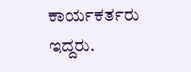ಕಾರ್ಯಕರ್ತರು ಇದ್ದರು.